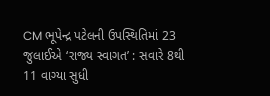CM ભૂપેન્દ્ર પટેલની ઉપસ્થિતિમાં 23 જુલાઈએ ‘રાજ્ય સ્વાગત’ : સવારે 8થી 11 વાગ્યા સુધી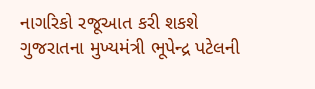નાગરિકો રજૂઆત કરી શકશે
ગુજરાતના મુખ્યમંત્રી ભૂપેન્દ્ર પટેલની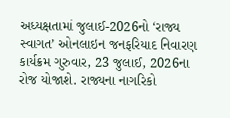અધ્યક્ષતામાં જુલાઈ-2026નો ‘રાજ્ય સ્વાગત’ ઓનલાઇન જનફરિયાદ નિવારણ કાર્યક્રમ ગુરુવાર, 23 જુલાઈ, 2026ના રોજ યોજાશે. રાજ્યના નાગરિકો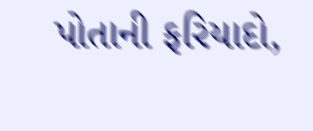પોતાની ફરિયાદો,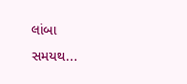લાંબા સમયથ...